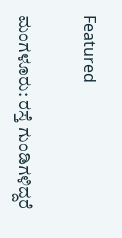Featured

ಮಂಗಳೂರು: ರಸ್ತೆ ಗುಂಡಿಗಳಿದ್ದರೆ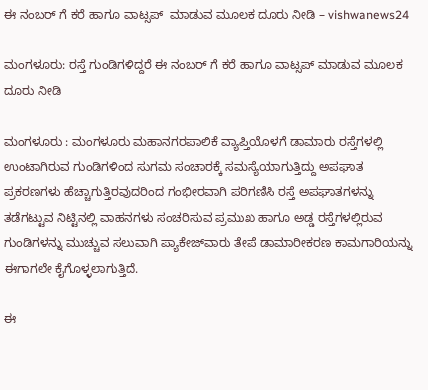ಈ ನಂಬರ್ ಗೆ ಕರೆ ಹಾಗೂ ವಾಟ್ಸಪ್  ಮಾಡುವ ಮೂಲಕ ದೂರು ನೀಡಿ – vishwanews24

ಮಂಗಳೂರು: ರಸ್ತೆ ಗುಂಡಿಗಳಿದ್ದರೆ ಈ ನಂಬರ್ ಗೆ ಕರೆ ಹಾಗೂ ವಾಟ್ಸಪ್ ಮಾಡುವ ಮೂಲಕ ದೂರು ನೀಡಿ

ಮಂಗಳೂರು : ಮಂಗಳೂರು ಮಹಾನಗರಪಾಲಿಕೆ ವ್ಯಾಪ್ತಿಯೊಳಗೆ ಡಾಮಾರು ರಸ್ತೆಗಳಲ್ಲಿ ಉಂಟಾಗಿರುವ ಗುಂಡಿಗಳಿಂದ ಸುಗಮ ಸಂಚಾರಕ್ಕೆ ಸಮಸ್ಯೆಯಾಗುತ್ತಿದ್ದು ಅಪಘಾತ ಪ್ರಕರಣಗಳು ಹೆಚ್ಚಾಗುತ್ತಿರವುದರಿಂದ ಗಂಭೀರವಾಗಿ ಪರಿಗಣಿಸಿ ರಸ್ತೆ ಅಪಘಾತಗಳನ್ನು ತಡೆಗಟ್ಟುವ ನಿಟ್ಟಿನಲ್ಲಿ ವಾಹನಗಳು ಸಂಚರಿಸುವ ಪ್ರಮುಖ ಹಾಗೂ ಅಡ್ಡ ರಸ್ತೆಗಳಲ್ಲಿರುವ ಗುಂಡಿಗಳನ್ನು ಮುಚ್ಚುವ ಸಲುವಾಗಿ ಪ್ಯಾಕೇಜ್‍ವಾರು ತೇಪೆ ಡಾಮಾರೀಕರಣ ಕಾಮಗಾರಿಯನ್ನು ಈಗಾಗಲೇ ಕೈಗೊಳ್ಳಲಾಗುತ್ತಿದೆ.

ಈ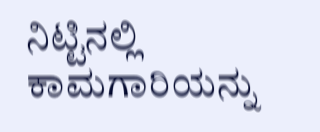ನಿಟ್ಟಿನಲ್ಲಿ ಕಾಮಗಾರಿಯನ್ನು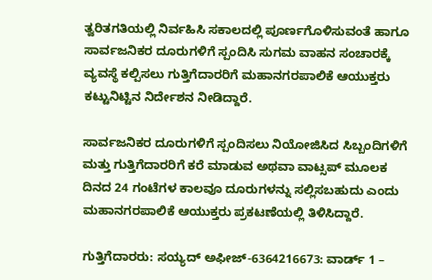ತ್ವರಿತಗತಿಯಲ್ಲಿ ನಿರ್ವಹಿಸಿ ಸಕಾಲದಲ್ಲಿ ಪೂರ್ಣಗೊಳಿಸುವಂತೆ ಹಾಗೂ ಸಾರ್ವಜನಿಕರ ದೂರುಗಳಿಗೆ ಸ್ಪಂದಿಸಿ ಸುಗಮ ವಾಹನ ಸಂಚಾರಕ್ಕೆ ವ್ಯವಸ್ಥೆ ಕಲ್ಪಿಸಲು ಗುತ್ತಿಗೆದಾರರಿಗೆ ಮಹಾನಗರಪಾಲಿಕೆ ಆಯುಕ್ತರು ಕಟ್ಟುನಿಟ್ಟಿನ ನಿರ್ದೇಶನ ನೀಡಿದ್ದಾರೆ.

ಸಾರ್ವಜನಿಕರ ದೂರುಗಳಿಗೆ ಸ್ಪಂದಿಸಲು ನಿಯೋಜಿಸಿದ ಸಿಬ್ಬಂದಿಗಳಿಗೆ ಮತ್ತು ಗುತ್ತಿಗೆದಾರರಿಗೆ ಕರೆ ಮಾಡುವ ಅಥವಾ ವಾಟ್ಸಪ್ ಮೂಲಕ ದಿನದ 24 ಗಂಟೆಗಳ ಕಾಲವೂ ದೂರುಗಳನ್ನು ಸಲ್ಲಿಸಬಹುದು ಎಂದು ಮಹಾನಗರಪಾಲಿಕೆ ಆಯುಕ್ತರು ಪ್ರಕಟಣೆಯಲ್ಲಿ ತಿಳಿಸಿದ್ದಾರೆ.

ಗುತ್ತಿಗೆದಾರರು: ಸಯ್ಯದ್ ಅಫೀಜ್-6364216673: ವಾರ್ಡ್ 1 –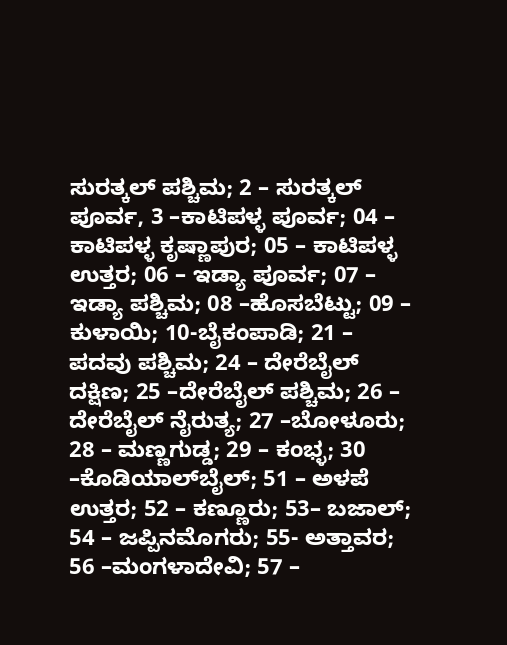ಸುರತ್ಕಲ್ ಪಶ್ಚಿಮ; 2 – ಸುರತ್ಕಲ್ ಪೂರ್ವ, 3 –ಕಾಟಿಪಳ್ಳ ಪೂರ್ವ; 04 – ಕಾಟಿಪಳ್ಳ ಕೃಷ್ಣಾಪುರ; 05 – ಕಾಟಿಪಳ್ಳ ಉತ್ತರ; 06 – ಇಡ್ಯಾ ಪೂರ್ವ; 07 – ಇಡ್ಯಾ ಪಶ್ಚಿಮ; 08 –ಹೊಸಬೆಟ್ಟು; 09 – ಕುಳಾಯಿ; 10-ಬೈಕಂಪಾಡಿ; 21 – ಪದವು ಪಶ್ಚಿಮ; 24 – ದೇರೆಬೈಲ್ ದಕ್ಷಿಣ; 25 –ದೇರೆಬೈಲ್ ಪಶ್ಚಿಮ; 26 – ದೇರೆಬೈಲ್ ನೈರುತ್ಯ; 27 –ಬೋಳೂರು; 28 – ಮಣ್ಣಗುಡ್ಡ; 29 – ಕಂಭ್ಳ; 30 –ಕೊಡಿಯಾಲ್‍ಬೈಲ್; 51 – ಅಳಪೆ ಉತ್ತರ; 52 – ಕಣ್ಣೂರು; 53– ಬಜಾಲ್; 54 – ಜಪ್ಪಿನಮೊಗರು; 55- ಅತ್ತಾವರ; 56 –ಮಂಗಳಾದೇವಿ; 57 –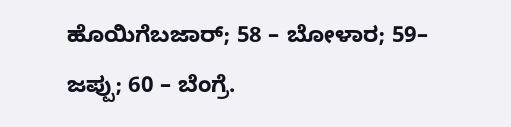ಹೊಯಿಗೆಬಜಾರ್; 58 – ಬೋಳಾರ; 59– ಜಪ್ಪು; 60 – ಬೆಂಗ್ರೆ.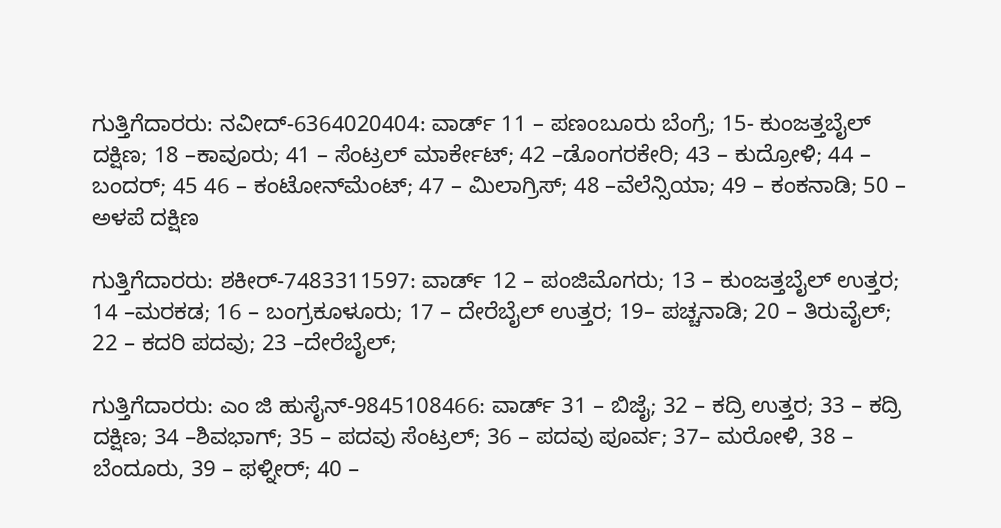ಗುತ್ತಿಗೆದಾರರು: ನವೀದ್-6364020404: ವಾರ್ಡ್ 11 – ಪಣಂಬೂರು ಬೆಂಗ್ರೆ; 15- ಕುಂಜತ್ತಬೈಲ್ ದಕ್ಷಿಣ; 18 –ಕಾವೂರು; 41 – ಸೆಂಟ್ರಲ್ ಮಾರ್ಕೇಟ್; 42 –ಡೊಂಗರಕೇರಿ; 43 – ಕುದ್ರೋಳಿ; 44 – ಬಂದರ್; 45 46 – ಕಂಟೋನ್‍ಮೆಂಟ್; 47 – ಮಿಲಾಗ್ರಿಸ್; 48 –ವೆಲೆನ್ಸಿಯಾ; 49 – ಕಂಕನಾಡಿ; 50 – ಅಳಪೆ ದಕ್ಷಿಣ

ಗುತ್ತಿಗೆದಾರರು: ಶಕೀರ್-7483311597: ವಾರ್ಡ್ 12 – ಪಂಜಿಮೊಗರು; 13 – ಕುಂಜತ್ತಬೈಲ್ ಉತ್ತರ; 14 –ಮರಕಡ; 16 – ಬಂಗ್ರಕೂಳೂರು; 17 – ದೇರೆಬೈಲ್ ಉತ್ತರ; 19– ಪಚ್ಚನಾಡಿ; 20 – ತಿರುವೈಲ್; 22 – ಕದರಿ ಪದವು; 23 –ದೇರೆಬೈಲ್;

ಗುತ್ತಿಗೆದಾರರು: ಎಂ ಜಿ ಹುಸೈನ್-9845108466: ವಾರ್ಡ್ 31 – ಬಿಜೈ; 32 – ಕದ್ರಿ ಉತ್ತರ; 33 – ಕದ್ರಿ ದಕ್ಷಿಣ; 34 –ಶಿವಭಾಗ್; 35 – ಪದವು ಸೆಂಟ್ರಲ್; 36 – ಪದವು ಪೂರ್ವ; 37– ಮರೋಳಿ, 38 – ಬೆಂದೂರು, 39 – ಫಳ್ನೀರ್; 40 –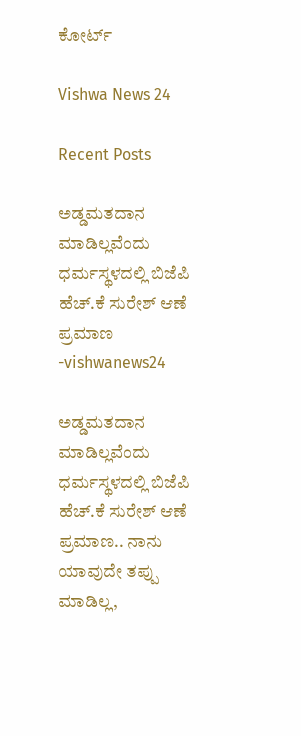ಕೋರ್ಟ್

Vishwa News 24

Recent Posts

ಅಡ್ಡಮತದಾನ ಮಾಡಿಲ್ಲವೆಂದು ಧರ್ಮಸ್ಥಳದಲ್ಲಿ ಬಿಜೆಪಿ ಹೆಚ್.ಕೆ ಸುರೇಶ್ ಆಣೆ ಪ್ರಮಾಣ -vishwanews24

ಅಡ್ಡಮತದಾನ ಮಾಡಿಲ್ಲವೆಂದು ಧರ್ಮಸ್ಥಳದಲ್ಲಿ ಬಿಜೆಪಿ ಹೆಚ್.ಕೆ ಸುರೇಶ್ ಆಣೆ ಪ್ರಮಾಣ.. ನಾನು ಯಾವುದೇ ತಪ್ಪು ಮಾಡಿಲ್ಲ,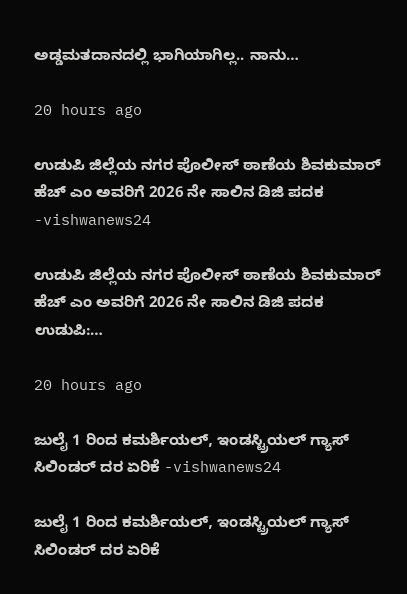ಅಡ್ಡಮತದಾನದಲ್ಲಿ ಭಾಗಿಯಾಗಿಲ್ಲ.. ನಾನು…

20 hours ago

ಉಡುಪಿ ಜಿಲ್ಲೆಯ ನಗರ ಪೊಲೀಸ್ ಠಾಣೆಯ ಶಿವಕುಮಾರ್ ಹೆಚ್ ಎಂ ಅವರಿಗೆ 2026 ನೇ ಸಾಲಿನ ಡಿಜಿ ಪದಕ -vishwanews24

ಉಡುಪಿ ಜಿಲ್ಲೆಯ ನಗರ ಪೊಲೀಸ್ ಠಾಣೆಯ ಶಿವಕುಮಾರ್ ಹೆಚ್ ಎಂ ಅವರಿಗೆ 2026 ನೇ ಸಾಲಿನ ಡಿಜಿ ಪದಕ ಉಡುಪಿ:…

20 hours ago

ಜುಲೈ 1 ರಿಂದ ಕಮರ್ಶಿಯಲ್, ಇಂಡಸ್ಟ್ರಿಯಲ್ ಗ್ಯಾಸ್ ಸಿಲಿಂಡರ್ ದರ ಏರಿಕೆ -vishwanews24

ಜುಲೈ 1 ರಿಂದ ಕಮರ್ಶಿಯಲ್, ಇಂಡಸ್ಟ್ರಿಯಲ್ ಗ್ಯಾಸ್ ಸಿಲಿಂಡರ್ ದರ ಏರಿಕೆ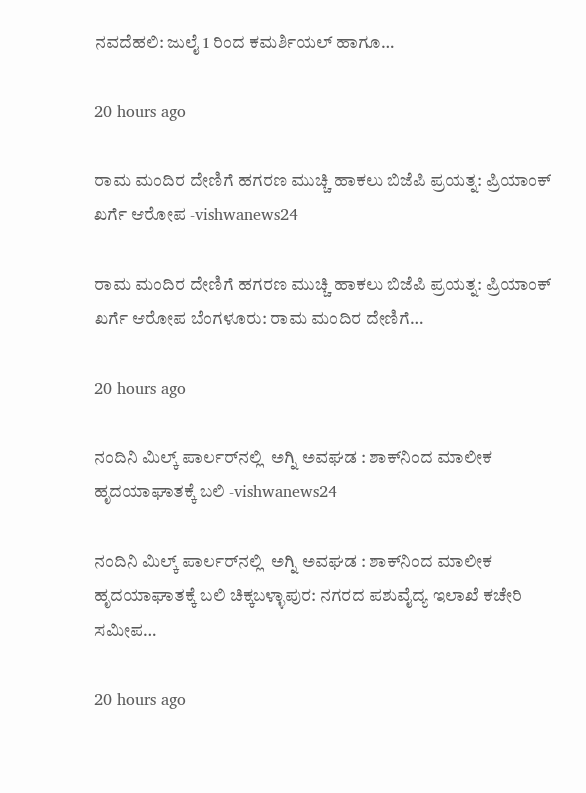ನವದೆಹಲಿ: ಜುಲೈ 1 ರಿಂದ ಕಮರ್ಶಿಯಲ್ ಹಾಗೂ…

20 hours ago

ರಾಮ ಮಂದಿರ ದೇಣಿಗೆ ಹಗರಣ ಮುಚ್ಚಿ ಹಾಕಲು ಬಿಜೆಪಿ ಪ್ರಯತ್ನ: ಪ್ರಿಯಾಂಕ್ ಖರ್ಗೆ ಆರೋಪ -vishwanews24

ರಾಮ ಮಂದಿರ ದೇಣಿಗೆ ಹಗರಣ ಮುಚ್ಚಿ ಹಾಕಲು ಬಿಜೆಪಿ ಪ್ರಯತ್ನ: ಪ್ರಿಯಾಂಕ್ ಖರ್ಗೆ ಆರೋಪ ಬೆಂಗಳೂರು: ರಾಮ ಮಂದಿರ ದೇಣಿಗೆ…

20 hours ago

ನಂದಿನಿ ಮಿಲ್ಕ್ ಪಾರ್ಲರ್‌ನಲ್ಲಿ  ಅಗ್ನಿ ಅವಘಡ : ಶಾಕ್‌ನಿಂದ ಮಾಲೀಕ ಹೃದಯಾಘಾತಕ್ಕೆ ಬಲಿ -vishwanews24

ನಂದಿನಿ ಮಿಲ್ಕ್ ಪಾರ್ಲರ್‌ನಲ್ಲಿ  ಅಗ್ನಿ ಅವಘಡ : ಶಾಕ್‌ನಿಂದ ಮಾಲೀಕ ಹೃದಯಾಘಾತಕ್ಕೆ ಬಲಿ ಚಿಕ್ಕಬಳ್ಳಾಪುರ: ನಗರದ ಪಶುವೈದ್ಯ ಇಲಾಖೆ ಕಚೇರಿ ಸಮೀಪ…

20 hours ago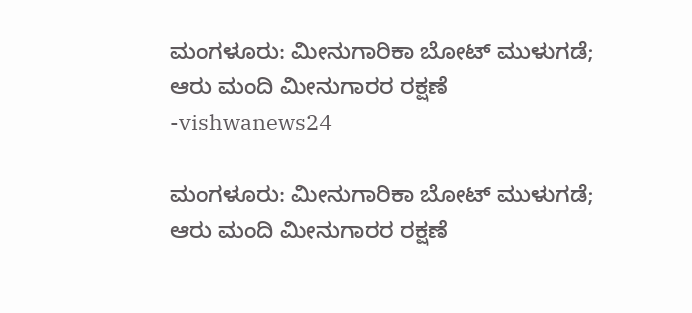ಮಂಗಳೂರು: ಮೀನುಗಾರಿಕಾ ಬೋಟ್ ಮುಳುಗಡೆ; ಆರು ಮಂದಿ ಮೀನುಗಾರರ ರಕ್ಷಣೆ -vishwanews24

ಮಂಗಳೂರು: ಮೀನುಗಾರಿಕಾ ಬೋಟ್ ಮುಳುಗಡೆ; ಆರು ಮಂದಿ ಮೀನುಗಾರರ ರಕ್ಷಣೆ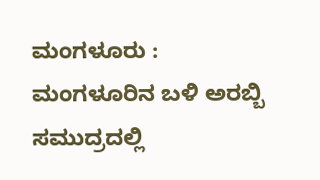ಮಂಗಳೂರು : ಮಂಗಳೂರಿನ ಬಳಿ ಅರಬ್ಬಿ ಸಮುದ್ರದಲ್ಲಿ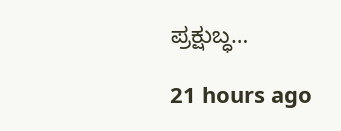ಪ್ರಕ್ಷುಬ್ಧ…

21 hours ago